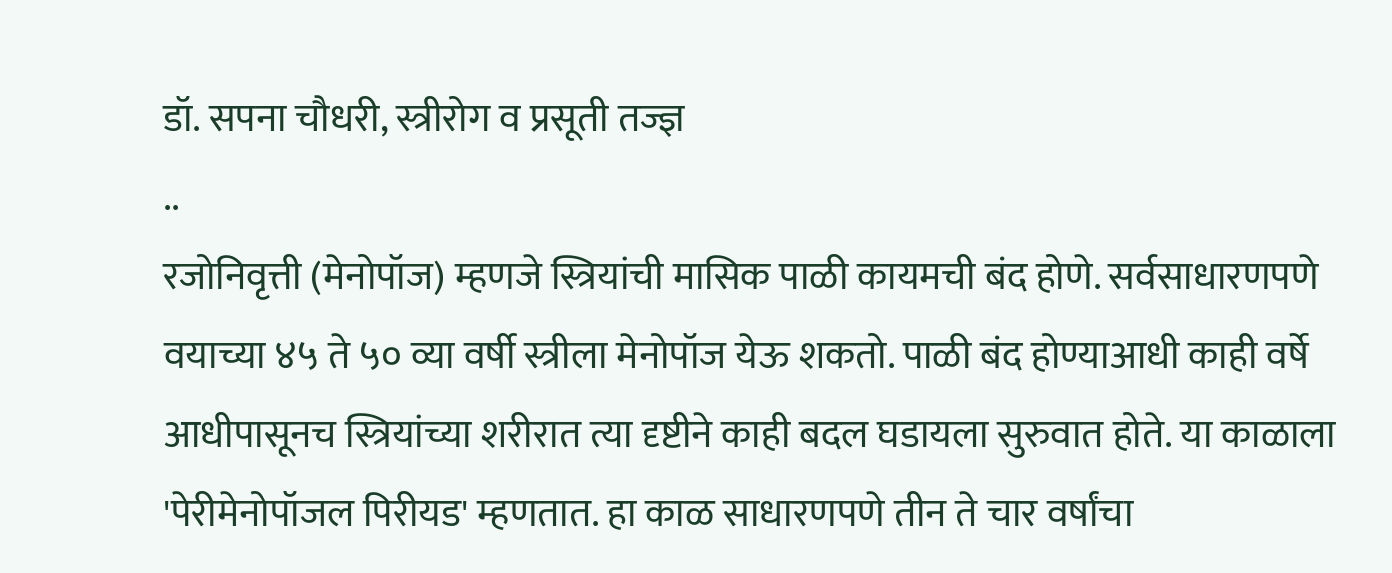डॉ. सपना चौधरी, स्त्रीरोग व प्रसूती तज्ज्ञ
..
रजोनिवृत्ती (मेनोपॉज) म्हणजे स्त्रियांची मासिक पाळी कायमची बंद होणे. सर्वसाधारणपणे वयाच्या ४५ ते ५० व्या वर्षी स्त्रीला मेनोपॉज येऊ शकतो. पाळी बंद होण्याआधी काही वर्षे आधीपासूनच स्त्रियांच्या शरीरात त्या दृष्टीने काही बदल घडायला सुरुवात होते. या काळाला 'पेरीमेनोपॉजल पिरीयड' म्हणतात. हा काळ साधारणपणे तीन ते चार वर्षांचा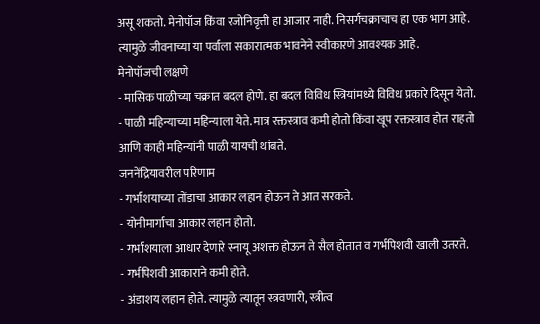असू शकतो. मेनोपॉज किंवा रजोनिवृत्ती हा आजार नाही. निसर्गचक्राचाच हा एक भाग आहे. त्यामुळे जीवनाच्या या पर्वाला सकारात्मक भावनेने स्वीकारणे आवश्यक आहे.
मेनोपॉजची लक्षणे
- मासिक पाळीच्या चक्रात बदल होणे. हा बदल विविध स्त्रियांमध्ये विविध प्रकारे दिसून येतो.
- पाळी महिन्याच्या महिन्याला येते. मात्र रक्तस्त्राव कमी होतो किंवा खूप रक्तस्त्राव होत राहतो आणि काही महिन्यांनी पाळी यायची थांबते.
जननेंद्रियावरील परिणाम
- गर्भाशयाच्या तोंडाचा आकार लहान होऊन ते आत सरकते.
- योनीमार्गाचा आकार लहान होतो.
- गर्भाशयाला आधार देणारे स्नायू अशक्त होऊन ते सैल होतात व गर्भपिशवी खाली उतरते.
- गर्भपिशवी आकाराने कमी होते.
- अंडाशय लहान होते. त्यामुळे त्यातून स्त्रवणारी, स्त्रीत्व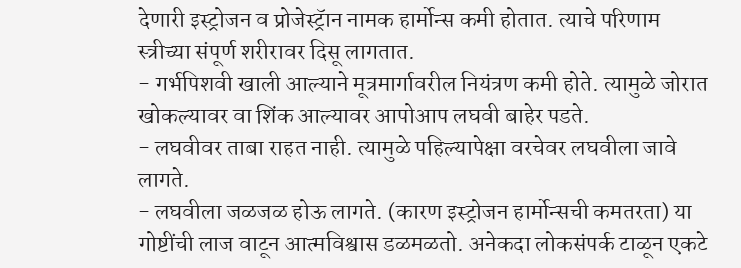देणारी इस्ट्रोजन व प्रोजेस्ट्रॅान नामक हार्मोन्स कमी होतात. त्याचे परिणाम स्त्रीच्या संपूर्ण शरीरावर दिसू लागतात.
- गर्भपिशवी खाली आल्याने मूत्रमार्गावरील नियंत्रण कमी होते. त्यामुळे जोरात खोकल्यावर वा शिंक आल्यावर आपोआप लघवी बाहेर पडते.
- लघवीवर ताबा राहत नाही. त्यामुळे पहिल्यापेक्षा वरचेवर लघवीला जावे लागते.
- लघवीला जळजळ होऊ लागते. (कारण इस्ट्रोजन हार्मोन्सची कमतरता) या गोष्टींची लाज वाटून आत्मविश्वास डळमळतो. अनेकदा लोकसंपर्क टाळून एकटे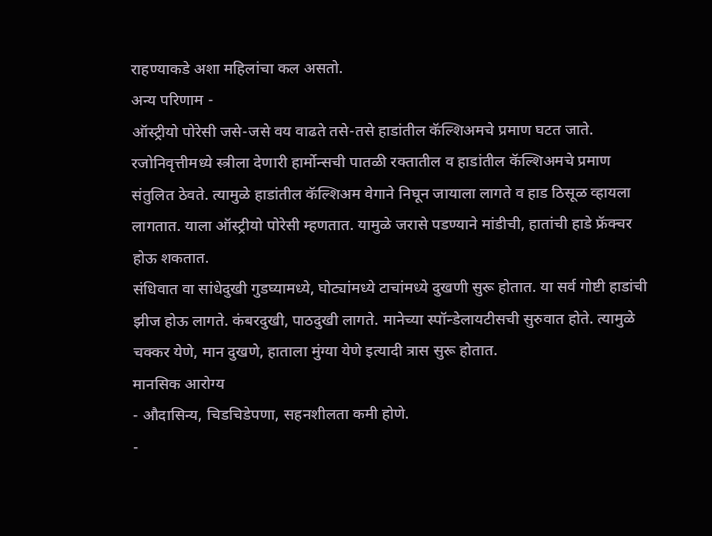राहण्याकडे अशा महिलांचा कल असतो.
अन्य परिणाम -
ऑस्ट्रीयो पोरेसी जसे-जसे वय वाढते तसे-तसे हाडांतील कॅल्शिअमचे प्रमाण घटत जाते. रजोनिवृत्तीमध्ये स्त्रीला देणारी हार्मोन्सची पातळी रक्तातील व हाडांतील कॅल्शिअमचे प्रमाण संतुलित ठेवते. त्यामुळे हाडांतील कॅल्शिअम वेगाने निघून जायाला लागते व हाड ठिसूळ व्हायला लागतात. याला ऑस्ट्रीयो पोरेसी म्हणतात. यामुळे जरासे पडण्याने मांडीची, हातांची हाडे फ्रॅक्चर होऊ शकतात.
संधिवात वा सांधेदुखी गुडघ्यामध्ये, घोट्यांमध्ये टाचांमध्ये दुखणी सुरू होतात. या सर्व गोष्टी हाडांची झीज होऊ लागते. कंबरदुखी, पाठदुखी लागते. मानेच्या स्पॉन्डेलायटीसची सुरुवात होते. त्यामुळे चक्कर येणे, मान दुखणे, हाताला मुंग्या येणे इत्यादी त्रास सुरू होतात.
मानसिक आरोग्य
- औदासिन्य, चिडचिडेपणा, सहनशीलता कमी होणे.
-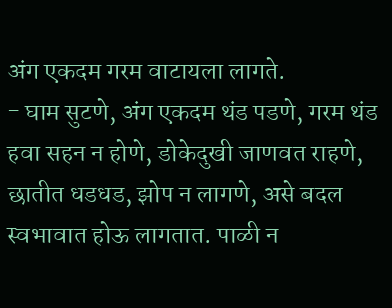अंग एकदम गरम वाटायला लागते.
- घाम सुटणे, अंग एकदम थंड पडणे, गरम थंड हवा सहन न होणे, डोकेदुखी जाणवत राहणे, छातीत धडधड, झोप न लागणे, असे बदल स्वभावात होऊ लागतात. पाळी न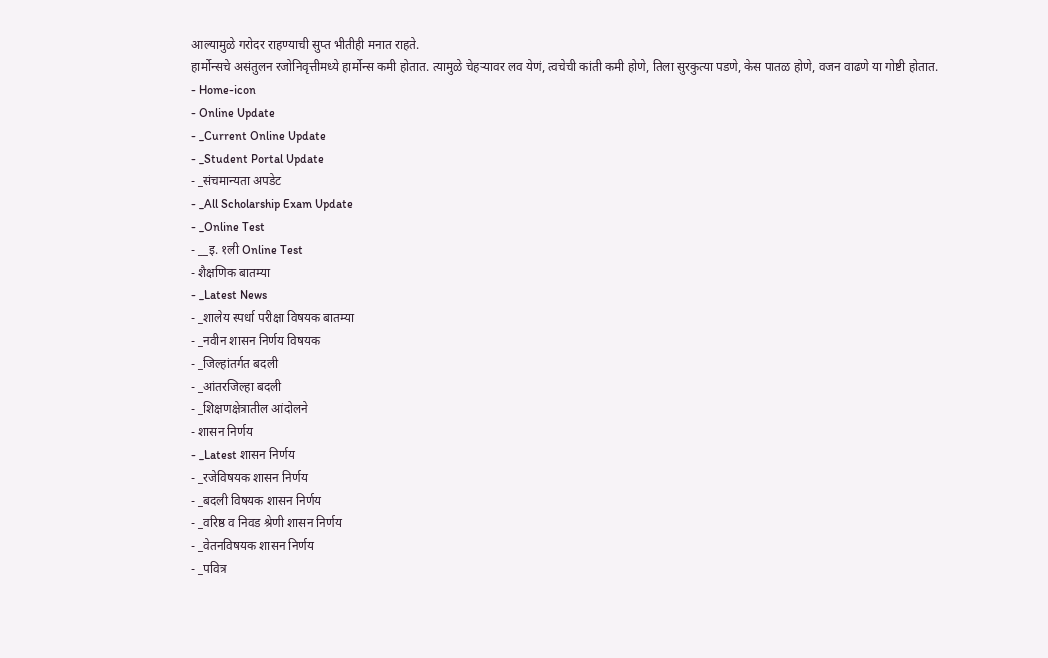आल्यामुळे गरोदर राहण्याची सुप्त भीतीही मनात राहते.
हार्मोन्सचे असंतुलन रजोनिवृत्तीमध्ये हार्मोन्स कमी होतात. त्यामुळे चेहऱ्यावर लव येणं, त्वचेची कांती कमी होणे, तिला सुरकुत्या पडणे, केस पातळ होणे, वजन वाढणे या गोष्टी होतात.
- Home-icon
- Online Update
- _Current Online Update
- _Student Portal Update
- _संचमान्यता अपडेट
- _All Scholarship Exam Update
- _Online Test
- __इ. १ली Online Test
- शैक्षणिक बातम्या
- _Latest News
- _शालेय स्पर्धा परीक्षा विषयक बातम्या
- _नवीन शासन निर्णय विषयक
- _जिल्हांतर्गत बदली
- _आंतरजिल्हा बदली
- _शिक्षणक्षेत्रातील आंदोलने
- शासन निर्णय
- _Latest शासन निर्णय
- _रजेविषयक शासन निर्णय
- _बदली विषयक शासन निर्णय
- _वरिष्ठ व निवड श्रेणी शासन निर्णय
- _वेतनविषयक शासन निर्णय
- _पवित्र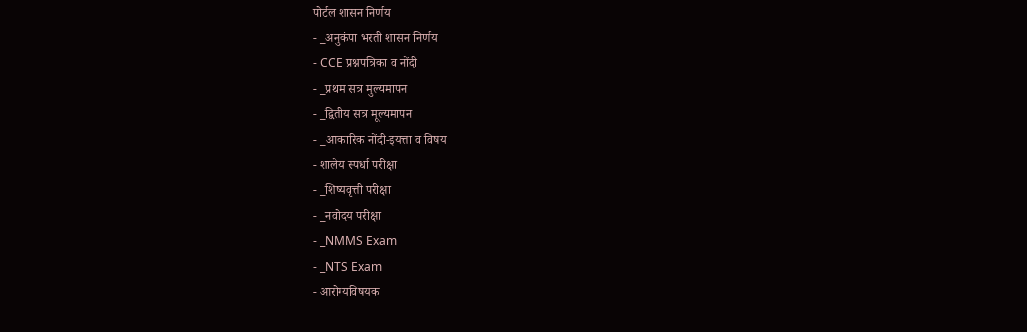पोर्टल शासन निर्णय
- _अनुकंपा भरती शासन निर्णय
- CCE प्रश्नपत्रिका व नोंदी
- _प्रथम सत्र मुल्यमापन
- _द्वितीय सत्र मूल्यमापन
- _आकारिक नोंदी-इयत्ता व विषय
- शालेय स्पर्धा परीक्षा
- _शिष्यवृत्ती परीक्षा
- _नवोदय परीक्षा
- _NMMS Exam
- _NTS Exam
- आरोग्यविषयक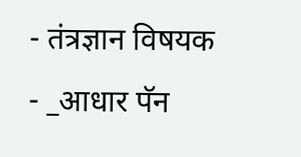- तंत्रज्ञान विषयक
- _आधार पॅन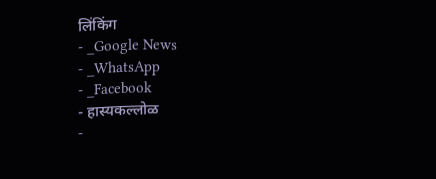लिंकिंग
- _Google News
- _WhatsApp
- _Facebook
- हास्यकल्लोळ
-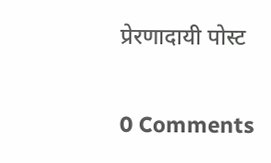प्रेरणादायी पोस्ट


0 Comments